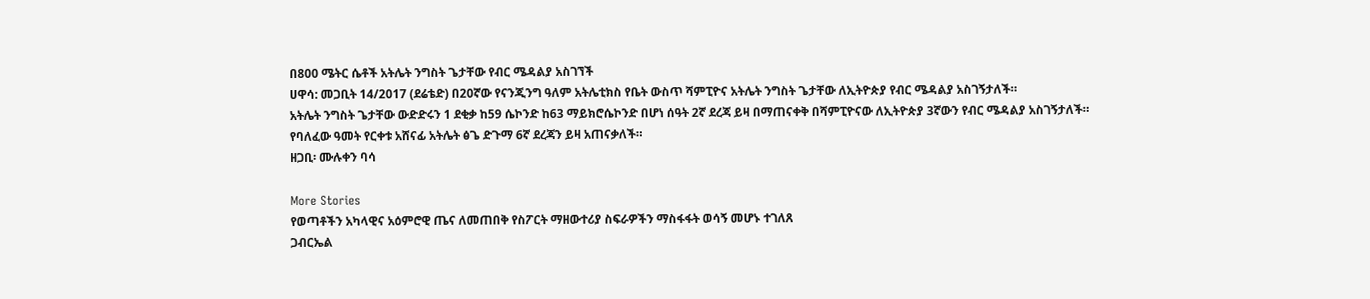በ800 ሜትር ሴቶች አትሌት ንግስት ጌታቸው የብር ሜዳልያ አስገኘች
ሀዋሳ: መጋቢት 14/2017 (ደሬቴድ) በ20ኛው የናንጂንግ ዓለም አትሌቲክስ የቤት ውስጥ ሻምፒዮና አትሌት ንግስት ጌታቸው ለኢትዮጵያ የብር ሜዳልያ አስገኝታለች።
አትሌት ንግስት ጌታቸው ውድድሩን 1 ደቂቃ ከ59 ሴኮንድ ከ63 ማይክሮሴኮንድ በሆነ ሰዓት 2ኛ ደረጃ ይዛ በማጠናቀቅ በሻምፒዮናው ለኢትዮጵያ 3ኛውን የብር ሜዳልያ አስገኝታለች።
የባለፈው ዓመት የርቀቱ አሸናፊ አትሌት ፅጌ ድጉማ 6ኛ ደረጃን ይዛ አጠናቃለች።
ዘጋቢ፡ ሙሉቀን ባሳ

More Stories
የወጣቶችን አካላዊና አዕምሮዊ ጤና ለመጠበቅ የስፖርት ማዘውተሪያ ስፍራዎችን ማስፋፋት ወሳኝ መሆኑ ተገለጸ
ጋብርኤል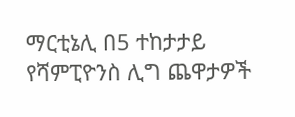ማርቲኔሊ በ5 ተከታታይ የሻምፒዮንስ ሊግ ጨዋታዎች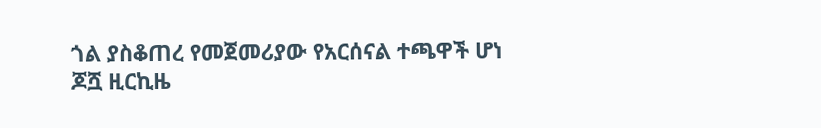ጎል ያስቆጠረ የመጀመሪያው የአርሰናል ተጫዋች ሆነ
ጆሿ ዚርኪዜ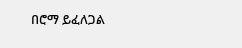በሮማ ይፈለጋል